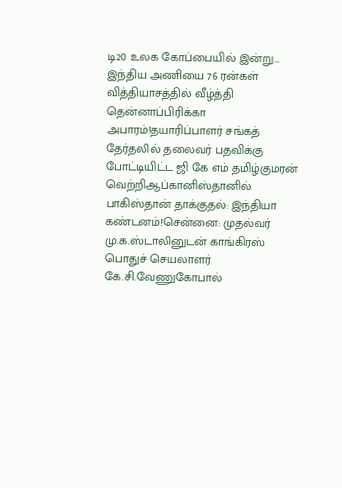டி20 உலக கோப்பையில் இன்று... இந்திய அணியை 76 ரன்கள் வித்தியாசத்தில் வீழ்த்தி தென்னாப்பிரிக்கா அபாரம்!தயாரிப்பாளர் சங்கத் தேர்தலில் தலைவர் பதவிக்கு போட்டியிட்ட ஜி கே எம் தமிழ்குமரன் வெற்றிஆப்கானிஸ்தானில் பாகிஸ்தான் தாக்குதல்: இந்தியா கண்டனம்!சென்னை: முதல்வர் மு.க.ஸ்டாலினுடன் காங்கிரஸ் பொதுச் செயலாளர் கே.சி.வேணுகோபால்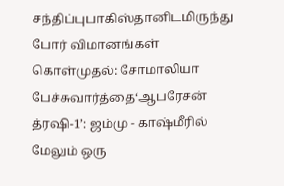சந்திப்புபாகிஸ்தானிடமிருந்து போர் விமானங்கள் கொள்முதல்: சோமாலியா பேச்சுவார்த்தை‘ஆபரேசன் த்ரஷி-1’: ஜம்மு - காஷ்மீரில் மேலும் ஒரு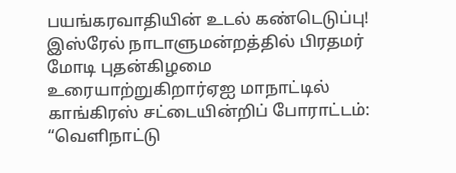பயங்கரவாதியின் உடல் கண்டெடுப்பு! இஸ்ரேல் நாடாளுமன்றத்தில் பிரதமர் மோடி புதன்கிழமை உரையாற்றுகிறார்ஏஐ மாநாட்டில் காங்கிரஸ் சட்டையின்றிப் போராட்டம்: “வெளிநாட்டு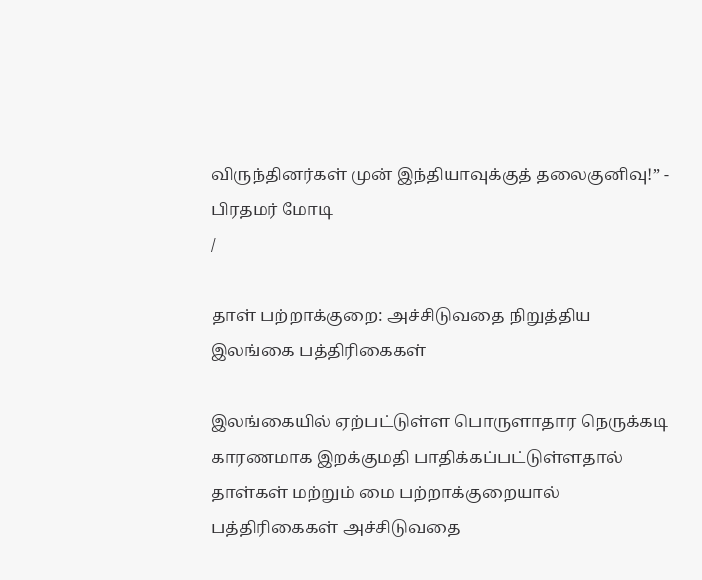விருந்தினர்கள் முன் இந்தியாவுக்குத் தலைகுனிவு!” - பிரதமர் மோடி
/

தாள் பற்றாக்குறை: அச்சிடுவதை நிறுத்திய இலங்கை பத்திரிகைகள்

இலங்கையில் ஏற்பட்டுள்ள பொருளாதார நெருக்கடி காரணமாக இறக்குமதி பாதிக்கப்பட்டுள்ளதால் தாள்கள் மற்றும் மை பற்றாக்குறையால் பத்திரிகைகள் அச்சிடுவதை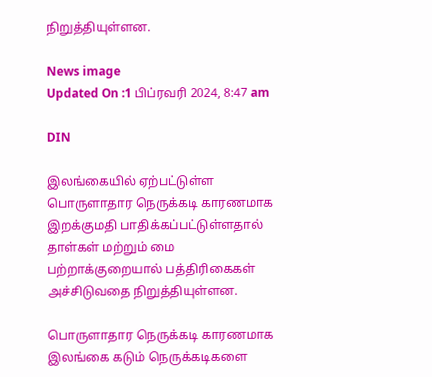நிறுத்தியுள்ளன.

News image
Updated On :1 பிப்ரவரி 2024, 8:47 am

DIN

இலங்கையில் ஏற்பட்டுள்ள பொருளாதார நெருக்கடி காரணமாக இறக்குமதி பாதிக்கப்பட்டுள்ளதால் தாள்கள் மற்றும் மை பற்றாக்குறையால் பத்திரிகைகள் அச்சிடுவதை நிறுத்தியுள்ளன.

பொருளாதார நெருக்கடி காரணமாக இலங்கை கடும் நெருக்கடிகளை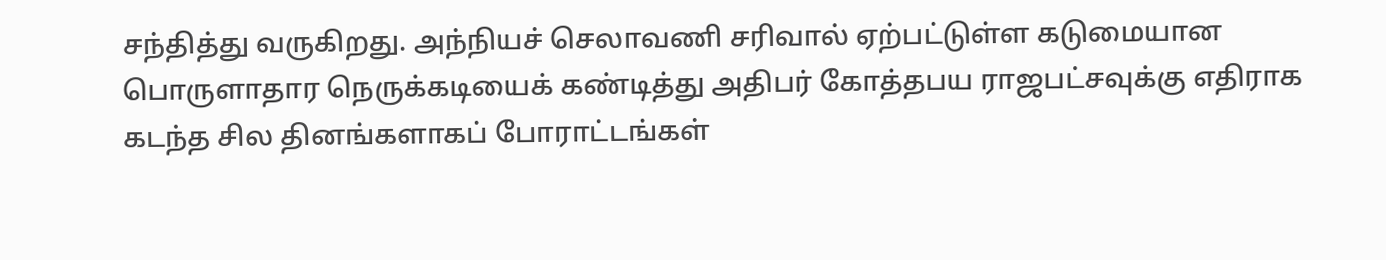சந்தித்து வருகிறது. அந்நியச் செலாவணி சரிவால் ஏற்பட்டுள்ள கடுமையான பொருளாதார நெருக்கடியைக் கண்டித்து அதிபர் கோத்தபய ராஜபட்சவுக்கு எதிராக கடந்த சில தினங்களாகப் போராட்டங்கள்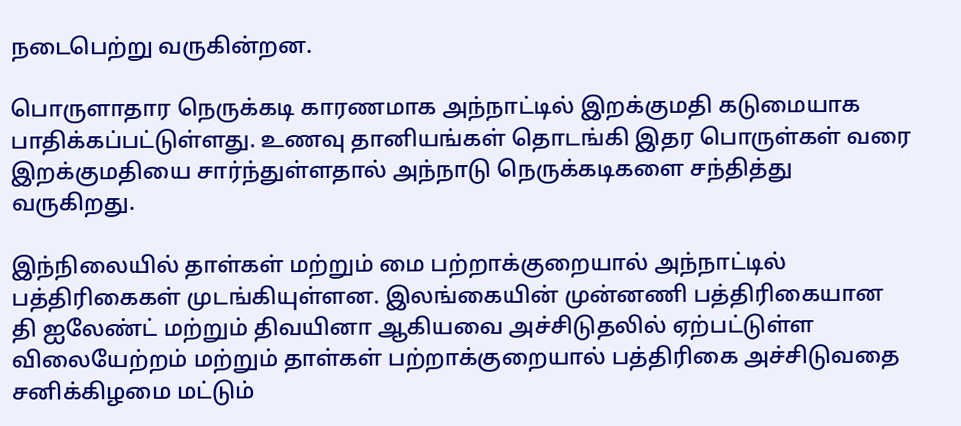நடைபெற்று வருகின்றன.

பொருளாதார நெருக்கடி காரணமாக அந்நாட்டில் இறக்குமதி கடுமையாக பாதிக்கப்பட்டுள்ளது. உணவு தானியங்கள் தொடங்கி இதர பொருள்கள் வரை இறக்குமதியை சார்ந்துள்ளதால் அந்நாடு நெருக்கடிகளை சந்தித்து வருகிறது.

இந்நிலையில் தாள்கள் மற்றும் மை பற்றாக்குறையால் அந்நாட்டில் பத்திரிகைகள் முடங்கியுள்ளன. இலங்கையின் முன்னணி பத்திரிகையான தி ஐலேண்ட் மற்றும் திவயினா ஆகியவை அச்சிடுதலில் ஏற்பட்டுள்ள விலையேற்றம் மற்றும் தாள்கள் பற்றாக்குறையால் பத்திரிகை அச்சிடுவதை சனிக்கிழமை மட்டும்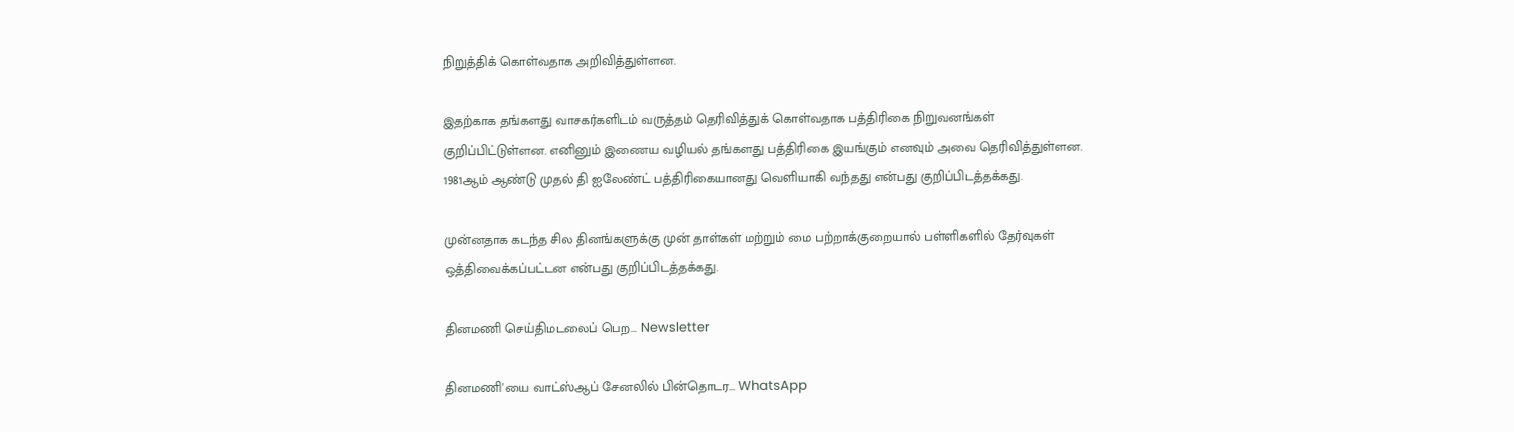நிறுத்திக் கொள்வதாக அறிவித்துள்ளன.

இதற்காக தங்களது வாசகர்களிடம் வருத்தம் தெரிவித்துக் கொள்வதாக பத்திரிகை நிறுவனங்கள் குறிப்பிட்டுள்ளன. எனினும் இணைய வழியல் தங்களது பத்திரிகை இயங்கும் எனவும் அவை தெரிவித்துள்ளன. 1981ஆம் ஆண்டு முதல் தி ஐலேண்ட் பத்திரிகையானது வெளியாகி வந்தது என்பது குறிப்பிடத்தக்கது.

முன்னதாக கடந்த சில தினங்களுக்கு முன் தாள்கள் மற்றும் மை பற்றாக்குறையால் பள்ளிகளில் தேர்வுகள் ஒத்திவைக்கப்பட்டன என்பது குறிப்பிடத்தக்கது.

தினமணி செய்திமடலைப் பெற... Newsletter

தினமணி'யை வாட்ஸ்ஆப் சேனலில் பின்தொடர... WhatsApp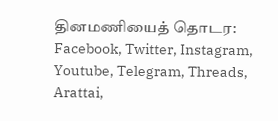தினமணியைத் தொடர: Facebook, Twitter, Instagram, Youtube, Telegram, Threads, Arattai,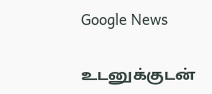Google News

உடனுக்குடன்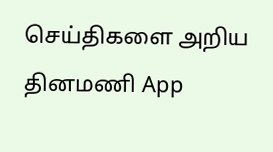செய்திகளை அறிய தினமணி App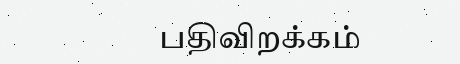பதிவிறக்கம்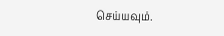செய்யவும்.